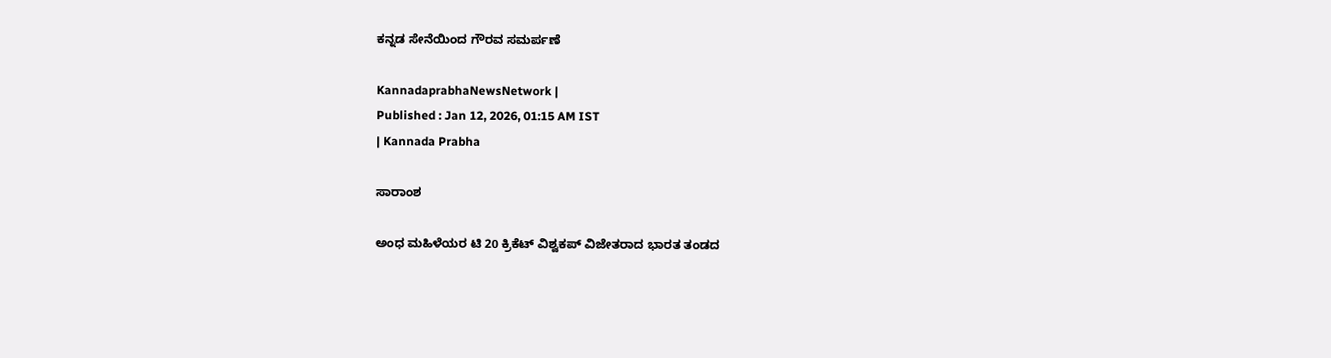ಕನ್ನಡ ಸೇನೆಯಿಂದ ಗೌರವ ಸಮರ್ಪಣೆ

KannadaprabhaNewsNetwork |
Published : Jan 12, 2026, 01:15 AM IST
| Kannada Prabha

ಸಾರಾಂಶ

ಅಂಧ ಮಹಿಳೆಯರ ಟಿ 20 ಕ್ರಿಕೆಟ್ ವಿಶ್ವಕಪ್ ವಿಜೇತರಾದ ಭಾರತ ತಂಡದ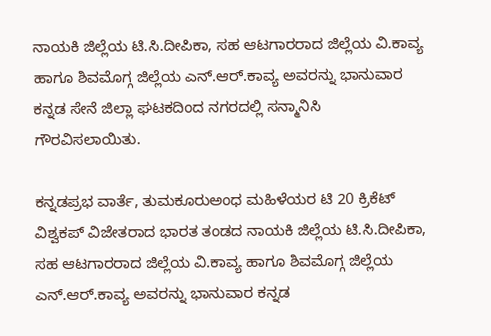ನಾಯಕಿ ಜಿಲ್ಲೆಯ ಟಿ.ಸಿ.ದೀಪಿಕಾ, ಸಹ ಆಟಗಾರರಾದ ಜಿಲ್ಲೆಯ ವಿ.ಕಾವ್ಯ ಹಾಗೂ ಶಿವಮೊಗ್ಗ ಜಿಲ್ಲೆಯ ಎನ್.ಆರ್.ಕಾವ್ಯ ಅವರನ್ನು ಭಾನುವಾರ ಕನ್ನಡ ಸೇನೆ ಜಿಲ್ಲಾ ಘಟಕದಿಂದ ನಗರದಲ್ಲಿ ಸನ್ಮಾನಿಸಿ ಗೌರವಿಸಲಾಯಿತು.

ಕನ್ನಡಪ್ರಭ ವಾರ್ತೆ, ತುಮಕೂರುಅಂಧ ಮಹಿಳೆಯರ ಟಿ 20 ಕ್ರಿಕೆಟ್ ವಿಶ್ವಕಪ್ ವಿಜೇತರಾದ ಭಾರತ ತಂಡದ ನಾಯಕಿ ಜಿಲ್ಲೆಯ ಟಿ.ಸಿ.ದೀಪಿಕಾ, ಸಹ ಆಟಗಾರರಾದ ಜಿಲ್ಲೆಯ ವಿ.ಕಾವ್ಯ ಹಾಗೂ ಶಿವಮೊಗ್ಗ ಜಿಲ್ಲೆಯ ಎನ್.ಆರ್.ಕಾವ್ಯ ಅವರನ್ನು ಭಾನುವಾರ ಕನ್ನಡ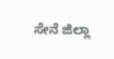ಸೇನೆ ಜಿಲ್ಲಾ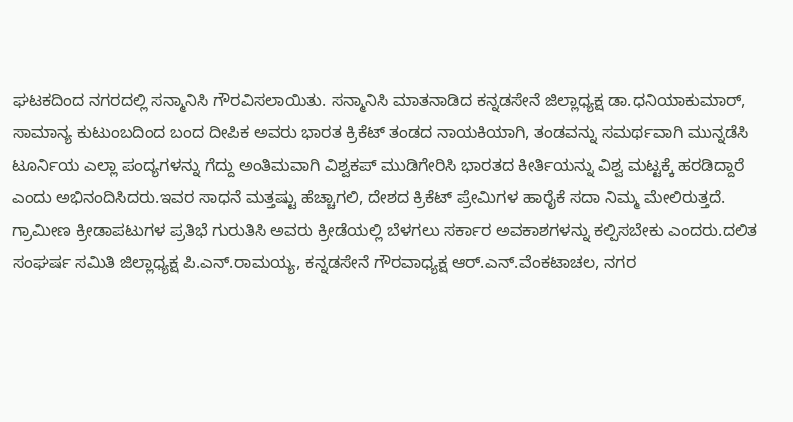ಘಟಕದಿಂದ ನಗರದಲ್ಲಿ ಸನ್ಮಾನಿಸಿ ಗೌರವಿಸಲಾಯಿತು. ಸನ್ಮಾನಿಸಿ ಮಾತನಾಡಿದ ಕನ್ನಡಸೇನೆ ಜಿಲ್ಲಾಧ್ಯಕ್ಷ ಡಾ.ಧನಿಯಾಕುಮಾರ್, ಸಾಮಾನ್ಯ ಕುಟುಂಬದಿಂದ ಬಂದ ದೀಪಿಕ ಅವರು ಭಾರತ ಕ್ರಿಕೆಟ್‌ ತಂಡದ ನಾಯಕಿಯಾಗಿ, ತಂಡವನ್ನು ಸಮರ್ಥವಾಗಿ ಮುನ್ನಡೆಸಿ ಟೂರ್ನಿಯ ಎಲ್ಲಾ ಪಂದ್ಯಗಳನ್ನು ಗೆದ್ದು ಅಂತಿಮವಾಗಿ ವಿಶ್ವಕಪ್ ಮುಡಿಗೇರಿಸಿ ಭಾರತದ ಕೀರ್ತಿಯನ್ನು ವಿಶ್ವ ಮಟ್ಟಕ್ಕೆ ಹರಡಿದ್ದಾರೆ ಎಂದು ಅಭಿನಂದಿಸಿದರು.ಇವರ ಸಾಧನೆ ಮತ್ತಷ್ಟು ಹೆಚ್ಚಾಗಲಿ, ದೇಶದ ಕ್ರಿಕೆಟ್ ಪ್ರೇಮಿಗಳ ಹಾರೈಕೆ ಸದಾ ನಿಮ್ಮ ಮೇಲಿರುತ್ತದೆ. ಗ್ರಾಮೀಣ ಕ್ರೀಡಾಪಟುಗಳ ಪ್ರತಿಭೆ ಗುರುತಿಸಿ ಅವರು ಕ್ರೀಡೆಯಲ್ಲಿ ಬೆಳಗಲು ಸರ್ಕಾರ ಅವಕಾಶಗಳನ್ನು ಕಲ್ಪಿಸಬೇಕು ಎಂದರು.ದಲಿತ ಸಂಘರ್ಷ ಸಮಿತಿ ಜಿಲ್ಲಾಧ್ಯಕ್ಷ ಪಿ.ಎನ್.ರಾಮಯ್ಯ, ಕನ್ನಡಸೇನೆ ಗೌರವಾಧ್ಯಕ್ಷ ಆರ್.ಎನ್.ವೆಂಕಟಾಚಲ, ನಗರ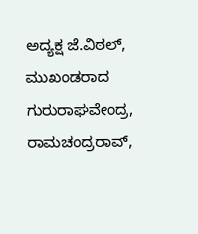ಅದ್ಯಕ್ಷ ಜೆ.ವಿಠಲ್, ಮುಖಂಡರಾದ ಗುರುರಾಘವೇಂದ್ರ, ರಾಮಚಂದ್ರರಾವ್,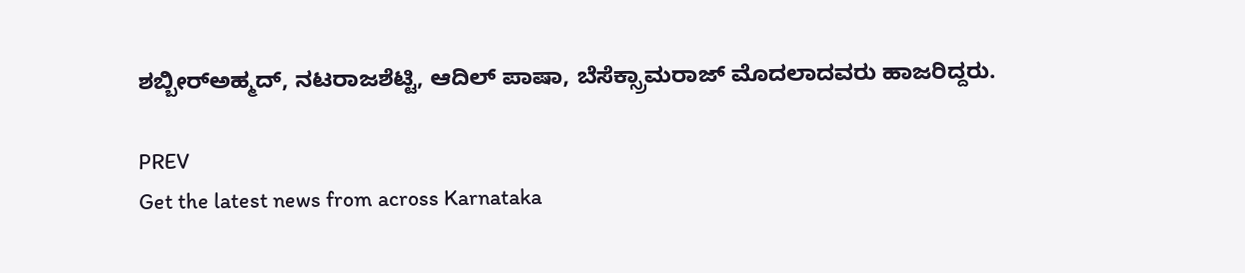ಶಬ್ಬೀರ್‌ಅಹ್ಮದ್, ನಟರಾಜಶೆಟ್ಟಿ, ಆದಿಲ್ ಪಾಷಾ, ಬೆಸೆಕ್ಸ್ರಾಮರಾಜ್ ಮೊದಲಾದವರು ಹಾಜರಿದ್ದರು.

PREV
Get the latest news from across Karnataka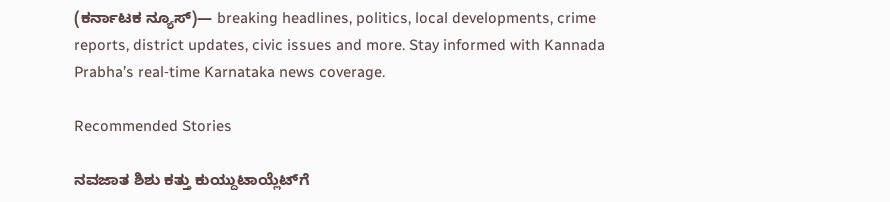(ಕರ್ನಾಟಕ ನ್ಯೂಸ್)— breaking headlines, politics, local developments, crime reports, district updates, civic issues and more. Stay informed with Kannada Prabha’s real‑time Karnataka news coverage.

Recommended Stories

ನವಜಾತ ಶಿಶು ಕತ್ತು ಕುಯ್ದುಟಾಯ್ಲೆಟ್‌ಗೆ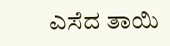ಎಸೆದ ತಾಯಿ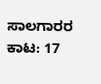ಸಾಲಗಾರರ ಕಾಟ: 17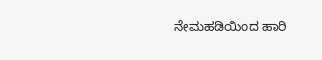ನೇಮಹಡಿಯಿಂದ ಹಾರಿ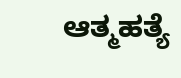ಆತ್ಮಹತ್ಯೆ